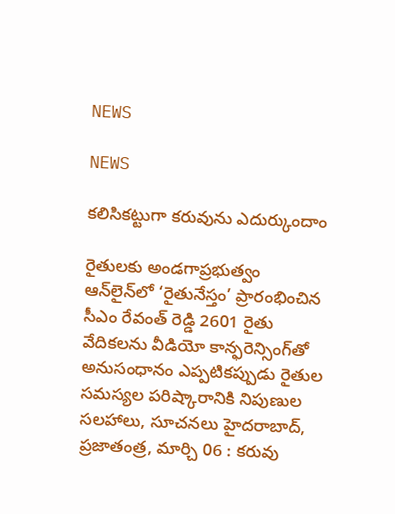NEWS

NEWS

కలిసికట్టుగా కరువును ఎదుర్కుందాం

రైతులకు అండగాప్రభుత్వం ఆన్‌లైన్‌లో ‘రైతునేస్తం’ ప్రారంభించిన సీఎం రేవంత్‌ రెడ్డి 2601 రైతు వేదికలను వీడియో కాన్ఫరెన్సింగ్‌తో అనుసంధానం ఎప్పటికప్పుడు రైతుల సమస్యల పరిష్కారానికి నిపుణుల సలహాలు, సూచనలు హైదరాబాద్‌, ప్రజాతంత్ర, మార్చి 06 : కరువు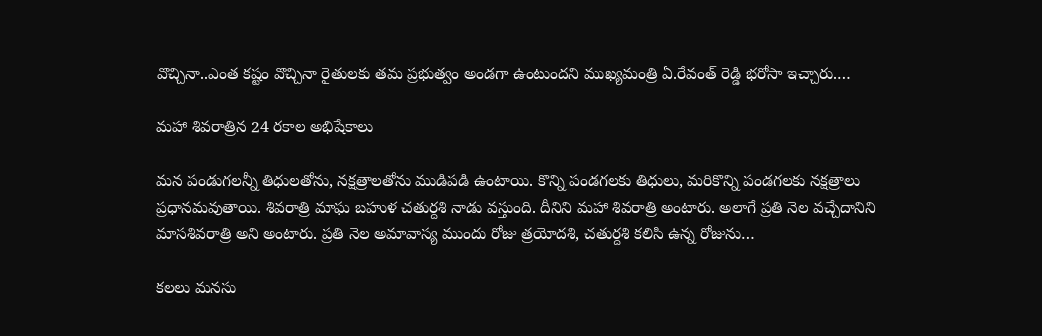వొచ్చినా..ఎంత కష్టం వొచ్చినా రైతులకు తమ ప్రభుత్వం అండగా ఉంటుందని ముఖ్యమంత్రి ఏ.రేవంత్‌ రెడ్డి భరోసా ఇచ్చారు.…

మహా శివరాత్రిన 24 రకాల అభిషేకాలు

మన పండుగలన్నీ తిధులతోను, నక్షత్రాలతోను ముడిపడి ఉంటాయి. కొన్ని పండగలకు తిధులు, మరికొన్ని పండగలకు నక్షత్రాలు ప్రధానమవుతాయి. శివరాత్రి మాఘ బహుళ చతుర్దశి నాడు వస్తుంది. దీనిని మహా శివరాత్రి అంటారు. అలాగే ప్రతి నెల వచ్చేదానిని మాసశివరాత్రి అని అంటారు. ప్రతి నెల అమావాస్య ముందు రోజు త్రయోదశి, చతుర్దశి కలిసి ఉన్న రోజును…

కలలు మనసు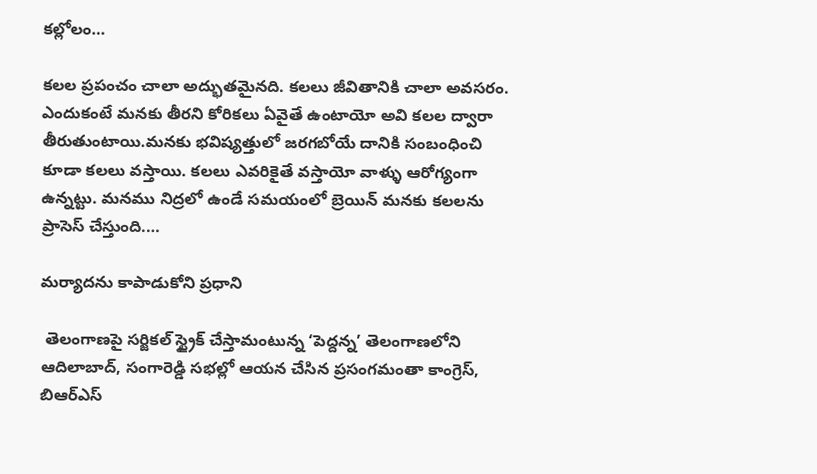కల్లోలం…

కలల ప్రపంచం చాలా అద్భుతమైనది. కలలు జీవితానికి చాలా అవసరం. ఎందుకంటే మనకు తీరని కోరికలు ఏవైతే ఉంటాయో అవి కలల ద్వారా తీరుతుంటాయి.మనకు భవిష్యత్తులో జరగబోయే దానికి సంబంధించి కూడా కలలు వస్తాయి. కలలు ఎవరికైతే వస్తాయో వాళ్ళు ఆరోగ్యంగా ఉన్నట్టు. మనము నిద్రలో ఉండే సమయంలో బ్రెయిన్‌ మనకు కలలను ప్రాసెస్‌ చేస్తుంది.…

మర్యాదను కాపాడుకోని ప్రధాని

 తెలంగాణపై సర్జికల్‌ స్ట్రైక్‌ చేస్తామంటున్న ‘పెద్దన్న’ తెలంగాణలోని ఆదిలాబాద్‌, సంగారెడ్డి సభల్లో ఆయన చేసిన ప్రసంగమంతా కాంగ్రెస్‌, బిఆర్‌ఎస్‌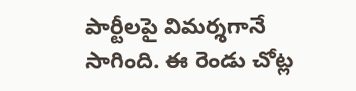పార్టీలపై విమర్శగానే సాగింది. ఈ రెండు చోట్ల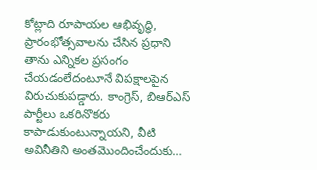కోట్లాది రూపాయల ఆభివృద్ధి, ప్రారంభోత్సవాలను చేసిన ప్రధాని తాను ఎన్నికల ప్రసంగం చేయడంలేదంటూనే విపక్షాలపైన విరుచుకుపడ్డారు. కాంగ్రెస్‌, బిఆర్‌ఎస్‌ పార్టీలు ఒకరినొకరు కాపాడుకుంటున్నాయని, వీటి అవినీతిని అంతమొందించేందుకు…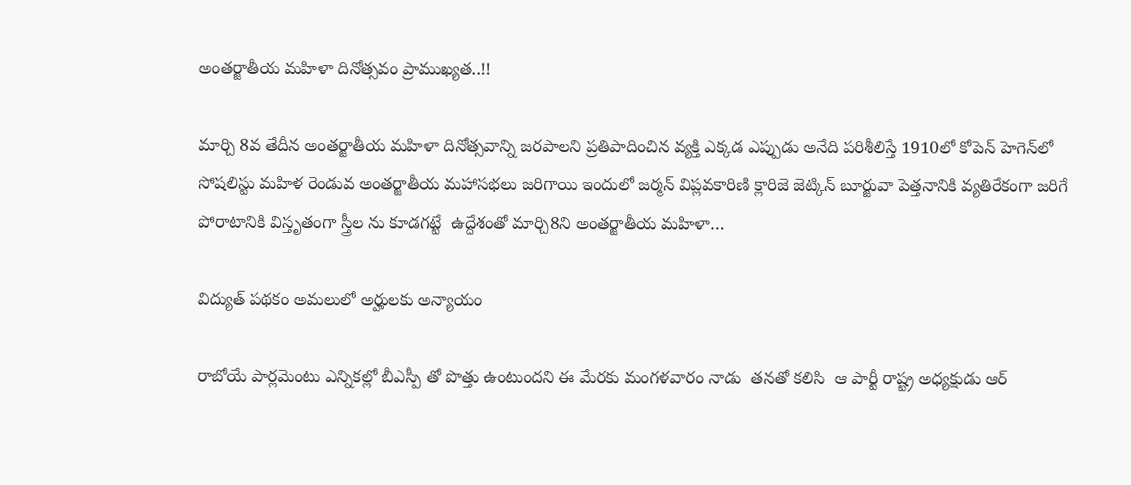అంతర్జాతీయ మహిళా దినోత్సవం ప్రాముఖ్యత..!!

మార్చి 8వ తేదీన అంతర్జాతీయ మహిళా దినోత్సవాన్ని జరపాలని ప్రతిపాదించిన వ్యక్తి ఎక్కడ ఎప్పుడు అనేది పరిశీలిస్తే 1910లో కోపెన్‌ హెగెన్‌లో సోషలిస్టు మహిళ రెండువ అంతర్జాతీయ మహాసభలు జరిగాయి ఇందులో జర్మన్‌ విప్లవకారిణి క్లారిజె జెట్కిన్‌ బూర్జువా పెత్తనానికి వ్యతిరేకంగా జరిగే పోరాటానికి విస్తృతంగా స్త్రీల ను కూడగట్టే  ఉద్దేశంతో మార్చి8ని అంతర్జాతీయ మహిళా…

విద్యుత్‌ ‌పథకం అమలులో అర్హులకు అన్యాయం

రాబోయే పార్లమెంటు ఎన్నికల్లో బీఎస్పీ తో పొత్తు ఉంటుందని ఈ మేరకు మంగళవారం నాడు  తనతో కలిసి  ఆ పార్టీ రాష్ట్ర అధ్యక్షుడు ఆర్‌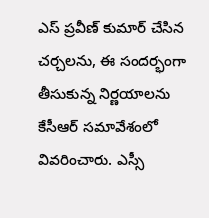ఎస్‌ ‌ప్రవీణ్‌ ‌కుమార్‌ ‌చేసిన చర్చలను, ఈ సందర్భంగా తీసుకున్న నిర్ణయాలను కేసీఆర్‌ ‌సమావేశంలో వివరించారు. ఎస్సీ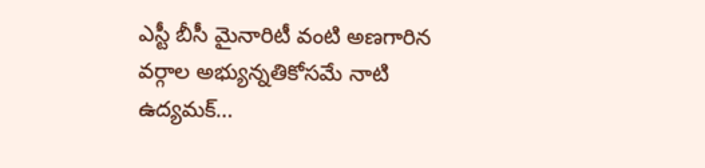ఎస్టీ బీసీ మైనారిటీ వంటి అణగారిన వర్గాల అభ్యున్నతికోసమే నాటి ఉద్యమక్‌…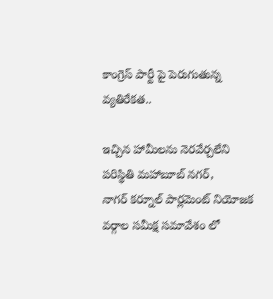కాంగ్రెస్‌ ‌పార్టీ పై పెరుగుతున్న వ్యతిరేకత..

ఇచ్చిన హామీలను నెరవేర్చలేని పరిస్థితి మహాబూబ్‌ ‌నగర్‌, నాగర్‌ ‌కర్నూల్‌ ‌పార్లమెంట్‌ ‌నియోజక వర్గాల సమీక్ష సమావేశం లో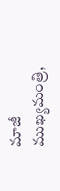మాజీ ముఖ్యమంత్రి,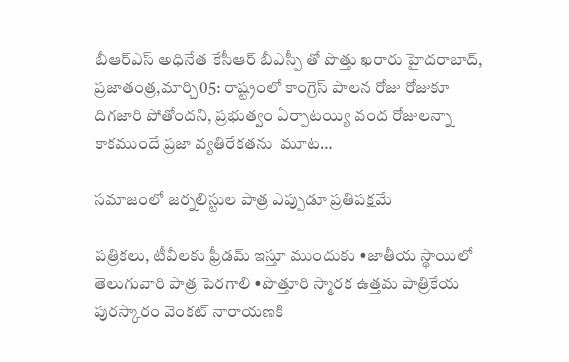బీఆర్‌ఎస్‌ అధినేత కేసీఆర్‌ ‌బీఎస్పీ తో పొత్తు ఖరారు హైదరాబాద్‌, ప్రజాతంత్ర,మార్చి05: రాష్ట్రంలో కాంగ్రెస్‌ ‌పాలన రోజు రోజుకూ దిగజారి పోతోందని, ప్రభుత్వం ఏర్పాటయ్యి వంద రోజులన్నా కాకముందే ప్రజా వ్యతిరేకతను  మూట…

సమాజంలో జర్నలిస్టుల పాత్ర ఎప్పుడూ ప్రతిపక్షమే

పత్రికలు, టీవీలకు ఫ్రీడమ్‌ ఇస్తూ ముందుకు •జాతీయ స్థాయిలో తెలుగువారి పాత్ర పెరగాలి •పొత్తూరి స్మారక ఉత్తమ పాత్రికేయ పురస్కారం వెంకట్‌ ‌నారాయణకి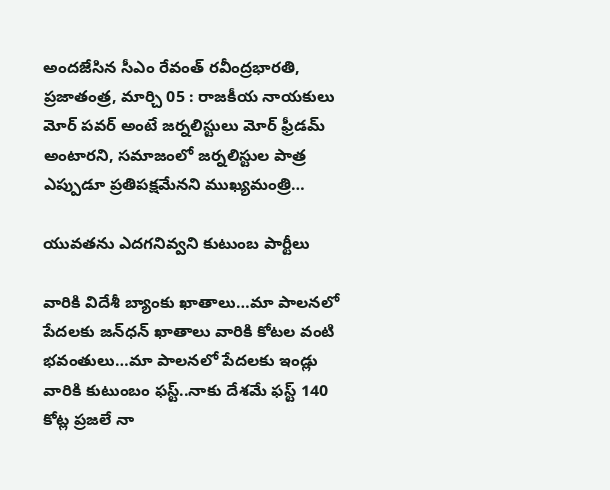అందజేసిన సీఎం రేవంత్‌ రవీంద్రభారతి, ప్రజాతంత్ర, మార్చి 05 : రాజకీయ నాయకులు మోర్‌ ‌పవర్‌ అం‌టే జర్నలిస్టులు మోర్‌ ‌ఫ్రీడమ్‌ అం‌టారని, సమాజంలో జర్నలిస్టుల పాత్ర ఎప్పుడూ ప్రతిపక్షమేనని ముఖ్యమంత్రి…

యువతను ఎదగనివ్వని కుటుంబ పార్టీలు

వారికి విదేశీ బ్యాంకు ఖాతాలు…మా పాలనలో పేదలకు జన్‌ధన్‌ ‌ఖాతాలు వారికి కోటల వంటి భవంతులు…మా పాలనలో పేదలకు ఇండ్లు వారికి కుటుంబం ఫస్ట్..నాకు దేశమే ఫస్ట్ 140 కోట్ల ప్రజలే నా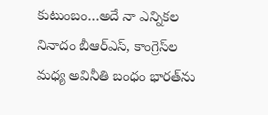కుటుంబం…అదే నా ఎన్నికల నినాదం బీఆర్‌ఎస్‌, కాంగ్రెస్‌ల మధ్య అవినీతి బంధం భారత్‌ను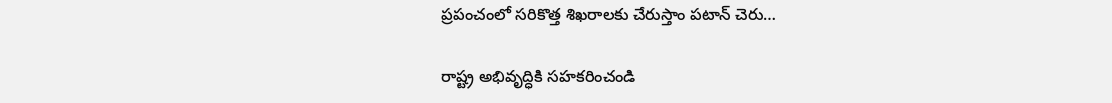ప్రపంచంలో సరికొత్త శిఖరాలకు చేరుస్తాం పటాన్‌ ‌చెరు…

రాష్ట్ర అభివృద్ధికి సహకరించండి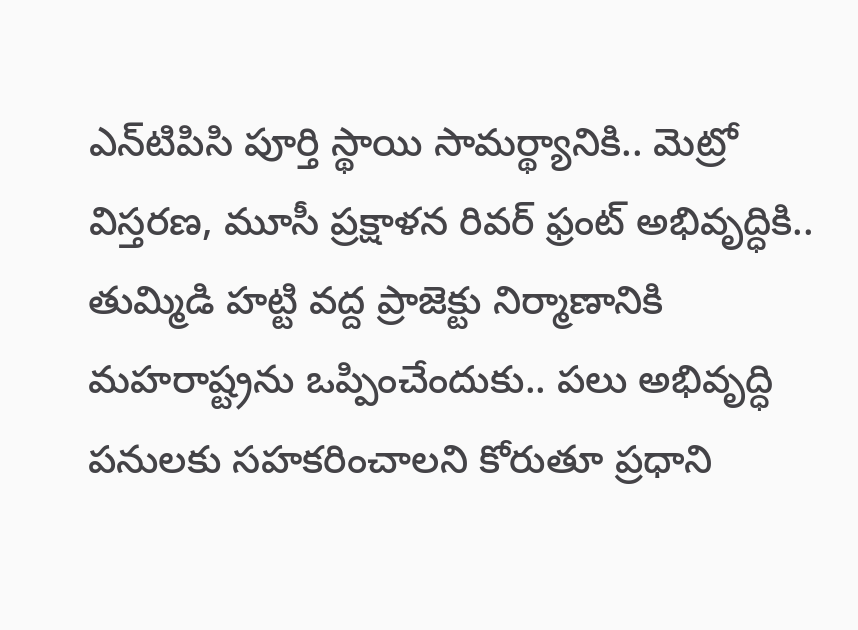ఎన్‌టిపిసి పూర్తి స్థాయి సామర్థ్యానికి.. మెట్రో విస్తరణ, మూసీ ప్రక్షాళన రివర్‌ ఫ్రంట్‌ అభివృద్ధికి.. తుమ్మిడి హట్టి వద్ద ప్రాజెక్టు నిర్మాణానికి మహరాష్ట్రను ఒప్పించేందుకు.. పలు అభివృద్ధి పనులకు సహకరించాలని కోరుతూ ప్రధాని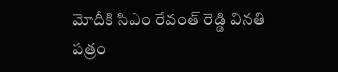మోదీకి సిఎం రేవంత్‌ రెడ్డి వినతి పత్రం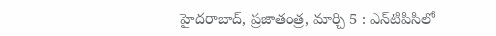హైదరాబాద్‌, ప్రజాతంత్ర, మార్చి 5 : ఎన్‌టిపిసిలో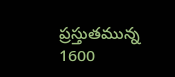ప్రస్తుతమున్న 1600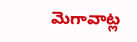మెగావాట్ల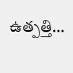ఉత్పత్తి…